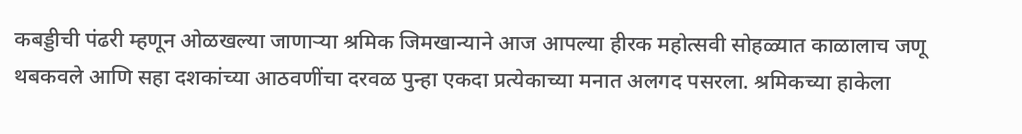कबड्डीची पंढरी म्हणून ओळखल्या जाणाऱ्या श्रमिक जिमखान्याने आज आपल्या हीरक महोत्सवी सोहळ्यात काळालाच जणू थबकवले आणि सहा दशकांच्या आठवणींचा दरवळ पुन्हा एकदा प्रत्येकाच्या मनात अलगद पसरला. श्रमिकच्या हाकेला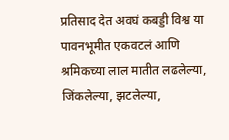प्रतिसाद देत अवघं कबड्डी विश्व या पावनभूमीत एकवटलं आणि श्रमिकच्या लाल मातीत लढलेल्या, जिंकलेल्या, झटलेल्या,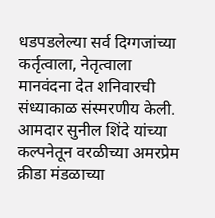धडपडलेल्या सर्व दिग्गजांच्या कर्तृत्वाला, नेतृत्वाला मानवंदना देत शनिवारची संध्याकाळ संस्मरणीय केली.
आमदार सुनील शिंदे यांच्या कल्पनेतून वरळीच्या अमरप्रेम क्रीडा मंडळाच्या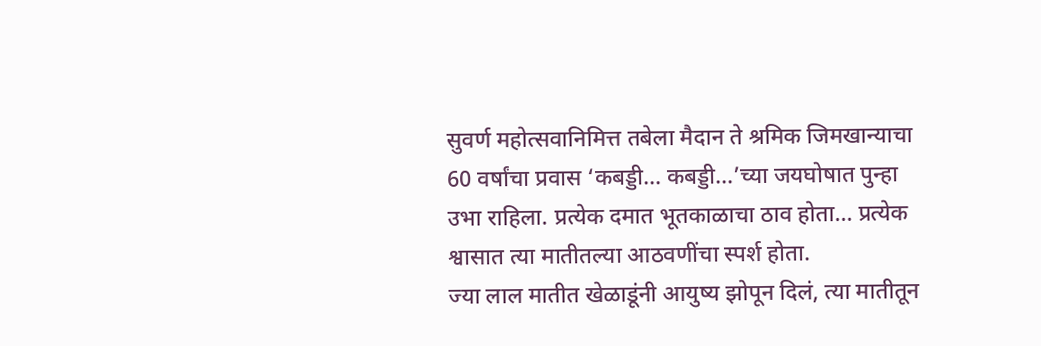सुवर्ण महोत्सवानिमित्त तबेला मैदान ते श्रमिक जिमखान्याचा 60 वर्षांचा प्रवास ‘कबड्डी… कबड्डी…’च्या जयघोषात पुन्हा उभा राहिला. प्रत्येक दमात भूतकाळाचा ठाव होता… प्रत्येक श्वासात त्या मातीतल्या आठवणींचा स्पर्श होता.
ज्या लाल मातीत खेळाडूंनी आयुष्य झोपून दिलं, त्या मातीतून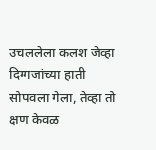उचललेला कलश जेव्हा दिग्गजांच्या हाती सोपवला गेला, तेव्हा तो क्षण केवळ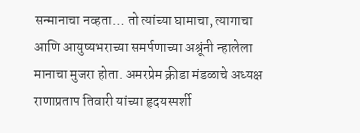सन्मानाचा नव्हता… तो त्यांच्या घामाचा, त्यागाचा आणि आयुष्यभराच्या समर्पणाच्या अश्रूंनी न्हालेला मानाचा मुजरा होता. अमरप्रेम क्रीडा मंडळाचे अध्यक्ष राणाप्रताप तिवारी यांच्या हृदयस्पर्शी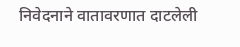निवेदनाने वातावरणात दाटलेली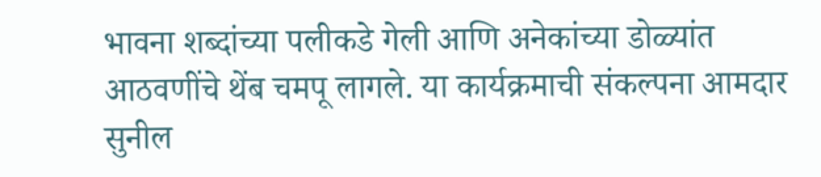भावना शब्दांच्या पलीकडे गेली आणि अनेकांच्या डोळ्यांत आठवणींचे थेंब चमपू लागले. या कार्यक्रमाची संकल्पना आमदार सुनील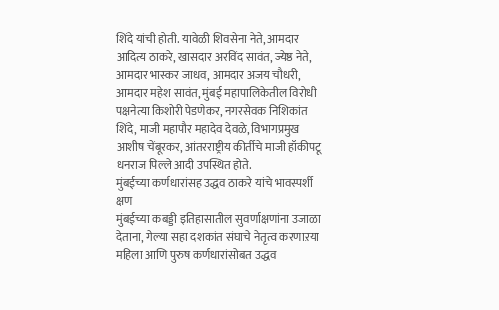शिंदे यांची होती. यावेळी शिवसेना नेते, आमदार आदित्य ठाकरे, खासदार अरविंद सावंत, ज्येष्ठ नेते, आमदार भास्कर जाधव, आमदार अजय चौधरी, आमदार महेश सावंत, मुंबई महापालिकेतील विरोधी पक्षनेत्या किशोरी पेडणेकर, नगरसेवक निशिकांत शिंदे, माजी महापौर महादेव देवळे, विभागप्रमुख आशीष चेंबूरकर, आंतरराष्ट्रीय कीर्तीचे माजी हॉकीपटू धनराज पिल्ले आदी उपस्थित होते.
मुंबईच्या कर्णधारांसह उद्धव ठाकरे यांचे भावस्पर्शी क्षण
मुंबईच्या कबड्डी इतिहासातील सुवर्णाक्षणांना उजाळा देताना, गेल्या सहा दशकांत संघाचे नेतृत्व करणाऱया महिला आणि पुरुष कर्णधारांसोबत उद्धव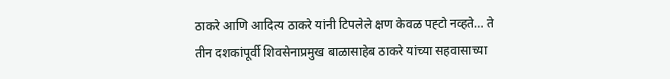ठाकरे आणि आदित्य ठाकरे यांनी टिपलेले क्षण केवळ पह्टो नव्हते… ते तीन दशकांपूर्वी शिवसेनाप्रमुख बाळासाहेब ठाकरे यांच्या सहवासाच्या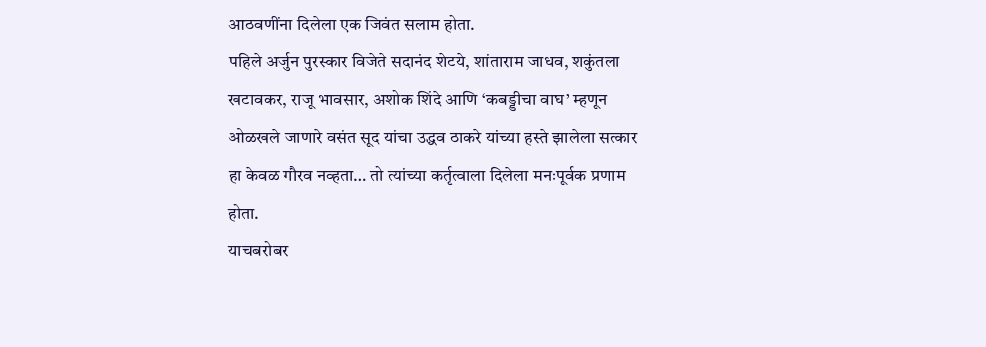आठवणींना दिलेला एक जिवंत सलाम होता.
पहिले अर्जुन पुरस्कार विजेते सदानंद शेटये, शांताराम जाधव, शकुंतला खटावकर, राजू भावसार, अशोक शिंदे आणि ‘कबड्डीचा वाघ’ म्हणून ओळखले जाणारे वसंत सूद यांचा उद्धव ठाकरे यांच्या हस्ते झालेला सत्कार हा केवळ गौरव नव्हता… तो त्यांच्या कर्तृत्वाला दिलेला मनःपूर्वक प्रणाम होता.
याचबरोबर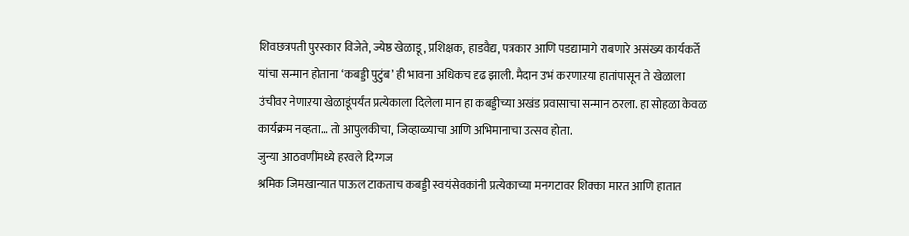शिवछत्रपती पुरस्कार विजेते, ज्येष्ठ खेळाडू, प्रशिक्षक, हाडवैद्य, पत्रकार आणि पडद्यामागे राबणारे असंख्य कार्यकर्ते यांचा सन्मान होताना ‘कबड्डी पुटुंब’ ही भावना अधिकच दृढ झाली. मैदान उभं करणाऱया हातांपासून ते खेळाला उंचीवर नेणाऱया खेळाडूंपर्यंत प्रत्येकाला दिलेला मान हा कबड्डीच्या अखंड प्रवासाचा सन्मान ठरला. हा सोहळा केवळ कार्यक्रम नव्हता… तो आपुलकीचा, जिव्हाळ्याचा आणि अभिमानाचा उत्सव होता.
जुन्या आठवणींमध्ये हरवले दिग्गज
श्रमिक जिमखान्यात पाऊल टाकताच कबड्डी स्वयंसेवकांनी प्रत्येकाच्या मनगटावर शिक्का मारत आणि हातात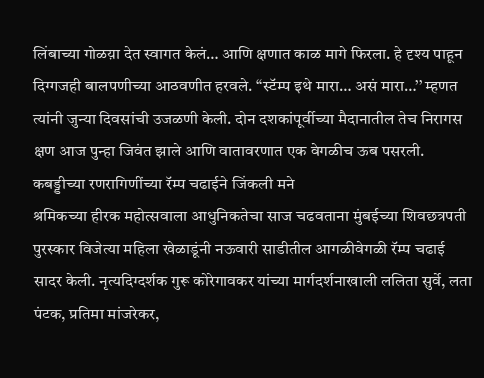लिंबाच्या गोळय़ा देत स्वागत केलं… आणि क्षणात काळ मागे फिरला. हे दृश्य पाहून दिग्गजही बालपणीच्या आठवणीत हरवले. “स्टॅम्प इथे मारा… असं मारा…’’ म्हणत त्यांनी जुन्या दिवसांची उजळणी केली. दोन दशकांपूर्वीच्या मैदानातील तेच निरागस क्षण आज पुन्हा जिवंत झाले आणि वातावरणात एक वेगळीच ऊब पसरली.
कबड्डीच्या रणरागिणींच्या रॅम्प चढाईने जिंकली मने
श्रमिकच्या हीरक महोत्सवाला आधुनिकतेचा साज चढवताना मुंबईच्या शिवछत्रपती पुरस्कार विजेत्या महिला खेळाडूंनी नऊवारी साडीतील आगळीवेगळी रॅम्प चढाई सादर केली. नृत्यदिग्दर्शक गुरू कोरेगावकर यांच्या मार्गदर्शनाखाली ललिता सुर्वे, लता पंटक, प्रतिमा मांजरेकर,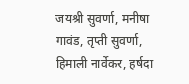जयश्री सुवर्णा, मनीषा गावंड, तृप्ती सुवर्णा, हिमाली नार्वेकर, हर्षदा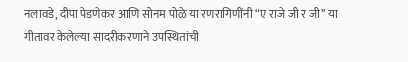नलावडे, दीपा पेडणेकर आणि सोनम पोळे या रणरागिणींनी “ए राजे जी र जी’’ या गीतावर केलेल्या सादरीकरणाने उपस्थितांची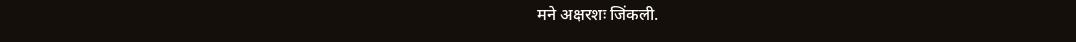मने अक्षरशः जिंकली.